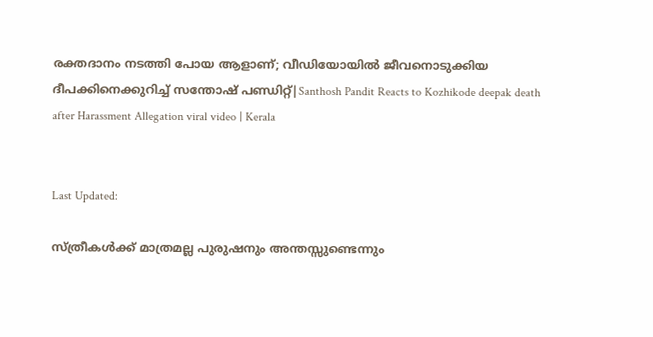രക്തദാനം നടത്തി പോയ ആളാണ്; വീഡിയോയിൽ ജീവനൊടുക്കിയ ദീപക്കിനെക്കുറിച്ച് സന്തോഷ് പണ്ഡിറ്റ്|Santhosh Pandit Reacts to Kozhikode deepak death after Harassment Allegation viral video | Kerala


Last Updated:

സ്ത്രീകൾക്ക് മാത്രമല്ല പുരുഷനും അന്തസ്സുണ്ടെന്നും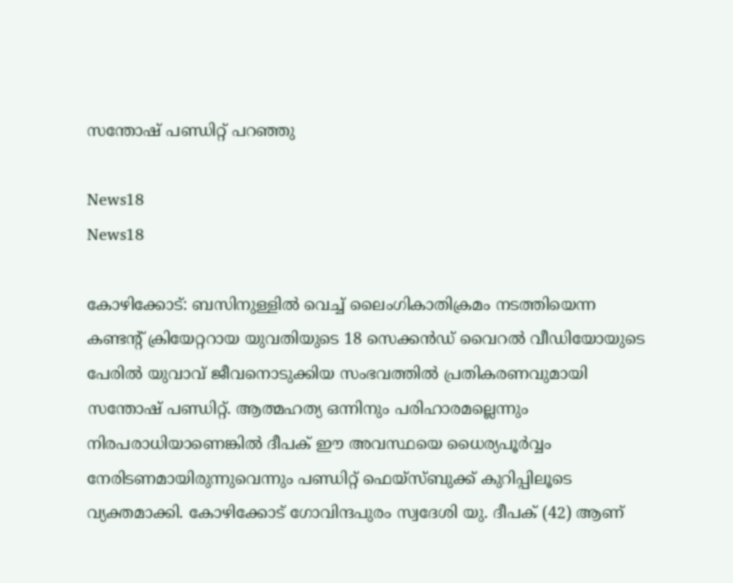സന്തോഷ് പണ്ഡിറ്റ് പറഞ്ഞു

News18
News18

കോഴിക്കോട്: ബസിനുള്ളിൽ വെച്ച് ലൈംഗികാതിക്രമം നടത്തിയെന്ന കണ്ടന്റ് ക്രിയേറ്ററായ യുവതിയുടെ 18 സെക്കൻഡ് വൈറൽ വീഡിയോയുടെ പേരിൽ യുവാവ് ജീവനൊടുക്കിയ സംഭവത്തിൽ പ്രതികരണവുമായി സന്തോഷ് പണ്ഡിറ്റ്. ആത്മഹത്യ ഒന്നിനും പരിഹാരമല്ലെന്നും നിരപരാധിയാണെങ്കിൽ ദീപക് ഈ അവസ്ഥയെ ധൈര്യപൂർവ്വം നേരിടണമായിരുന്നുവെന്നും പണ്ഡിറ്റ് ഫെയ്‌സ്ബുക്ക് കുറിപ്പിലൂടെ വ്യക്തമാക്കി. കോഴിക്കോട് ഗോവിന്ദപുരം സ്വദേശി യു. ദീപക് (42) ആണ്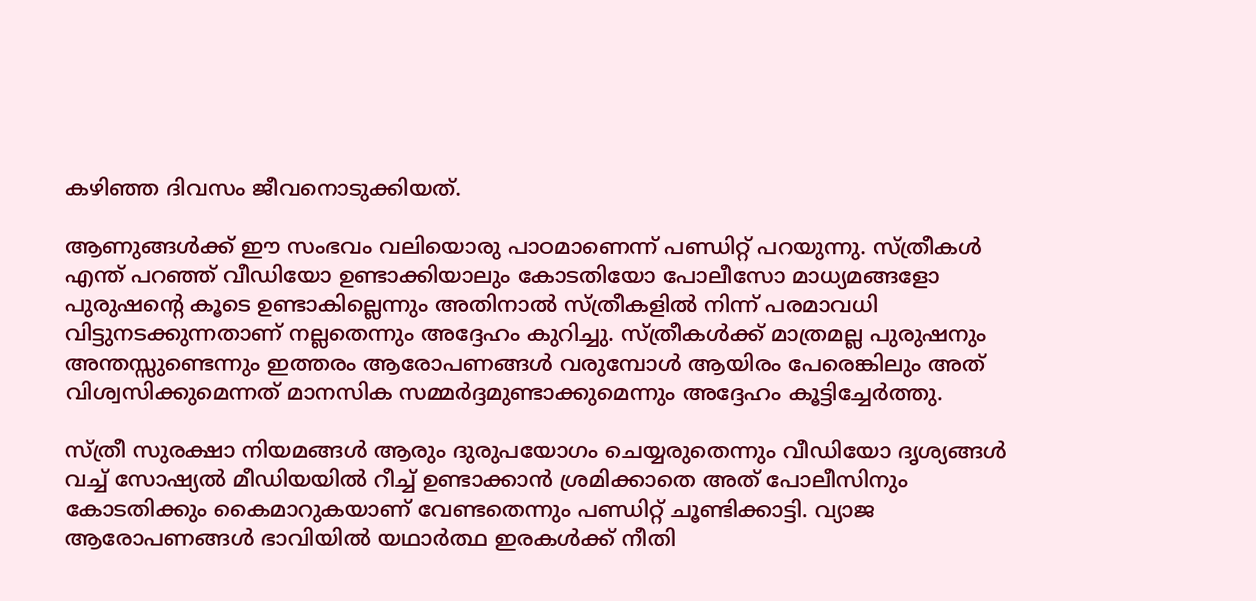കഴിഞ്ഞ ദിവസം ജീവനൊടുക്കിയത്.

ആണുങ്ങൾക്ക് ഈ സംഭവം വലിയൊരു പാഠമാണെന്ന് പണ്ഡിറ്റ് പറയുന്നു. സ്ത്രീകൾ എന്ത് പറഞ്ഞ് വീഡിയോ ഉണ്ടാക്കിയാലും കോടതിയോ പോലീസോ മാധ്യമങ്ങളോ പുരുഷന്റെ കൂടെ ഉണ്ടാകില്ലെന്നും അതിനാൽ സ്ത്രീകളിൽ നിന്ന് പരമാവധി വിട്ടുനടക്കുന്നതാണ് നല്ലതെന്നും അദ്ദേഹം കുറിച്ചു. സ്ത്രീകൾക്ക് മാത്രമല്ല പുരുഷനും അന്തസ്സുണ്ടെന്നും ഇത്തരം ആരോപണങ്ങൾ വരുമ്പോൾ ആയിരം പേരെങ്കിലും അത് വിശ്വസിക്കുമെന്നത് മാനസിക സമ്മർദ്ദമുണ്ടാക്കുമെന്നും അദ്ദേഹം കൂട്ടിച്ചേർത്തു.

സ്ത്രീ സുരക്ഷാ നിയമങ്ങൾ ആരും ദുരുപയോഗം ചെയ്യരുതെന്നും വീഡിയോ ദൃശ്യങ്ങൾ വച്ച് സോഷ്യൽ മീഡിയയിൽ റീച്ച് ഉണ്ടാക്കാൻ ശ്രമിക്കാതെ അത് പോലീസിനും കോടതിക്കും കൈമാറുകയാണ് വേണ്ടതെന്നും പണ്ഡിറ്റ് ചൂണ്ടിക്കാട്ടി. വ്യാജ ആരോപണങ്ങൾ ഭാവിയിൽ യഥാർത്ഥ ഇരകൾക്ക് നീതി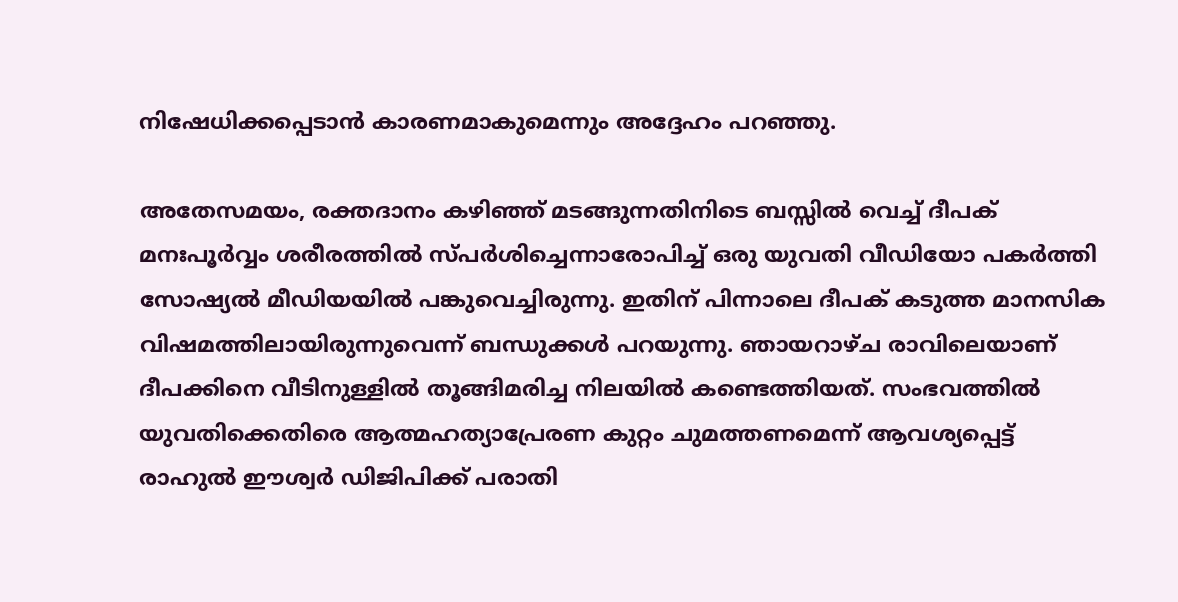നിഷേധിക്കപ്പെടാൻ കാരണമാകുമെന്നും അദ്ദേഹം പറഞ്ഞു.

അതേസമയം, രക്തദാനം കഴിഞ്ഞ് മടങ്ങുന്നതിനിടെ ബസ്സിൽ വെച്ച് ദീപക് മനഃപൂർവ്വം ശരീരത്തിൽ സ്പർശിച്ചെന്നാരോപിച്ച് ഒരു യുവതി വീഡിയോ പകർത്തി സോഷ്യൽ മീഡിയയിൽ പങ്കുവെച്ചിരുന്നു. ഇതിന് പിന്നാലെ ദീപക് കടുത്ത മാനസിക വിഷമത്തിലായിരുന്നുവെന്ന് ബന്ധുക്കൾ പറയുന്നു. ഞായറാഴ്ച രാവിലെയാണ് ദീപക്കിനെ വീടിനുള്ളിൽ തൂങ്ങിമരിച്ച നിലയിൽ കണ്ടെത്തിയത്. സംഭവത്തിൽ യുവതിക്കെതിരെ ആത്മഹത്യാപ്രേരണ കുറ്റം ചുമത്തണമെന്ന് ആവശ്യപ്പെട്ട് രാഹുൽ ഈശ്വർ ഡിജിപിക്ക് പരാതി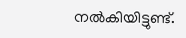നൽകിയിട്ടുണ്ട്.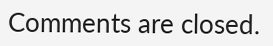Comments are closed.